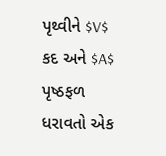પૃથ્વીને $V$ કદ અને $A$ પૃષ્ઠફળ ધરાવતો એક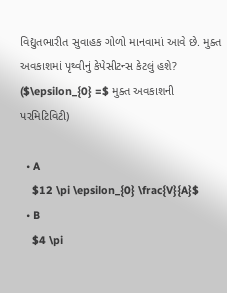વિદ્યુતભારીત સુવાહક ગોળો માનવામાં આવે છે. મુક્ત અવકાશમાં પૃથ્વીનું કેપેસીટન્સ કેટલું હશે? ($\epsilon_{0} =$ મુક્ત અવકાશની પરમિટિવિટી)

  • A
    $12 \pi \epsilon_{0} \frac{V}{A}$
  • B
    $4 \pi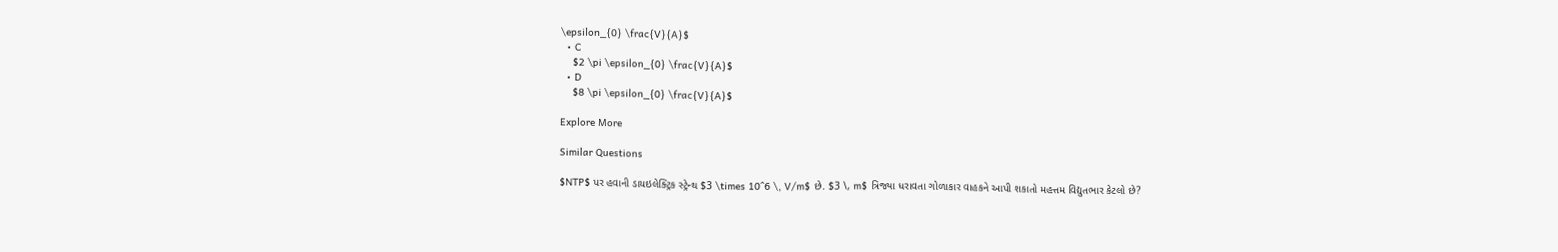\epsilon_{0} \frac{V}{A}$
  • C
    $2 \pi \epsilon_{0} \frac{V}{A}$
  • D
    $8 \pi \epsilon_{0} \frac{V}{A}$

Explore More

Similar Questions

$NTP$ પર હવાની ડાયઇલેક્ટ્રિક સ્ટ્રેન્થ $3 \times 10^6 \, V/m$ છે. $3 \, m$ ત્રિજ્યા ધરાવતા ગોળાકાર વાહકને આપી શકાતો મહત્તમ વિદ્યુતભાર કેટલો છે?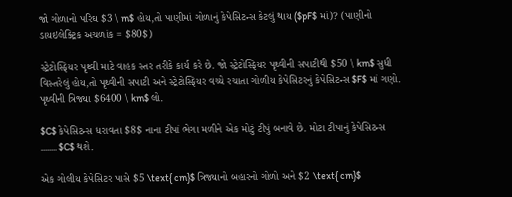જો ગોળાનો પરિઘ $3 \ m$ હોય,તો પાણીમાં ગોળાનું કેપેસિટન્સ કેટલું થાય ($pF$ માં)? (પાણીનો ડાયઇલેક્ટ્રિક અચળાંક = $80$)

સ્ટ્રેટોસ્ફિયર પૃથ્વી માટે વાહક સ્તર તરીકે કાર્ય કરે છે. જો સ્ટ્રેટોસ્ફિયર પૃથ્વીની સપાટીથી $50 \ km$ સુધી વિસ્તરેલું હોય,તો પૃથ્વીની સપાટી અને સ્ટ્રેટોસ્ફિયર વચ્ચે રચાતા ગોળીય કેપેસિટરનું કેપેસિટન્સ $F$ માં ગણો. પૃથ્વીની ત્રિજ્યા $6400 \ km$ લો.

$C$ કેપેસિટન્સ ધરાવતા $8$ નાના ટીપાં ભેગા મળીને એક મોટું ટીપું બનાવે છે. મોટા ટીપાનું કેપેસિટન્સ ........ $C$ થશે.

એક ગોલીય કેપેસિટર પાસે $5 \text{ cm}$ ત્રિજ્યાનો બહારનો ગોળો અને $2 \text{ cm}$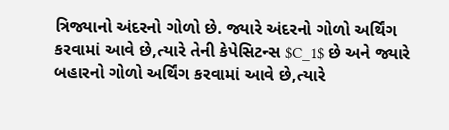ત્રિજ્યાનો અંદરનો ગોળો છે. જ્યારે અંદરનો ગોળો અર્થિંગ કરવામાં આવે છે,ત્યારે તેની કેપેસિટન્સ $C_1$ છે અને જ્યારે બહારનો ગોળો અર્થિંગ કરવામાં આવે છે,ત્યારે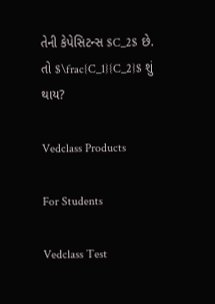તેની કેપેસિટન્સ $C_2$ છે. તો $\frac{C_1}{C_2}$ શું થાય?

Vedclass Products

For Students

Vedclass Test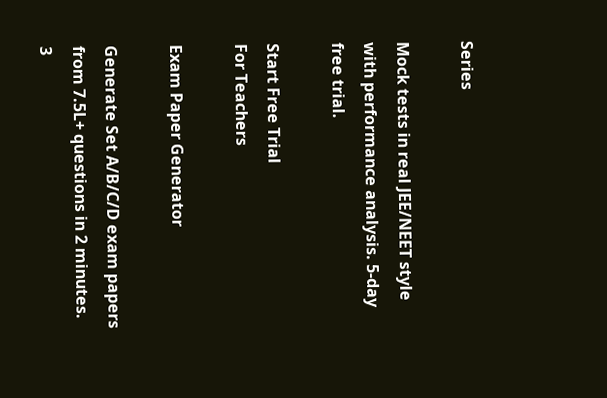Series

Mock tests in real JEE/NEET style with performance analysis. 5-day free trial.

Start Free Trial
For Teachers

Exam Paper Generator

Generate Set A/B/C/D exam papers from 7.5L+ questions in 2 minutes. 3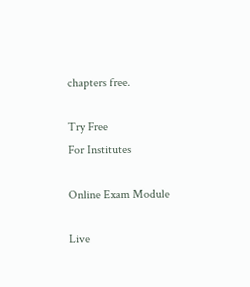chapters free.

Try Free
For Institutes

Online Exam Module

Live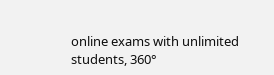online exams with unlimited students, 360°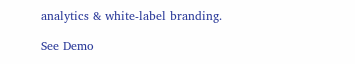analytics & white-label branding.

See Demo